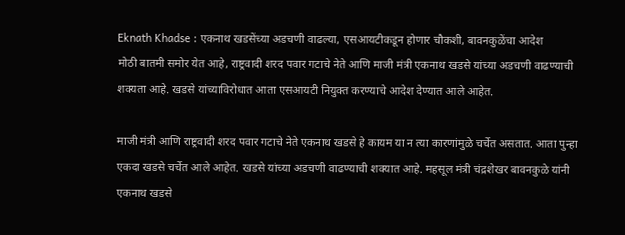Eknath Khadse : एकनाथ खडसेंच्या अडचणी वाढल्या, एसआयटीकडून होणार चौकशी, बावनकुळेंचा आदेश
मोठी बातमी समोर येत आहे, राष्ट्रवादी शरद पवार गटाचे नेते आणि माजी मंत्री एकनाथ खडसे यांच्या अडचणी वाढण्याची शक्यता आहे. खडसे यांच्याविरोधात आता एसआयटी नियुक्त करण्याचे आदेश देण्यात आले आहेत.

माजी मंत्री आणि राष्ट्रवादी शरद पवार गटाचे नेते एकनाथ खडसे हे कायम या न त्या कारणांमुळे चर्चेत असतात. आता पुन्हा एकदा खडसे चर्चेत आले आहेत. खडसे यांच्या अडचणी वाढण्याची शक्यात आहे. महसूल मंत्री चंद्रशेखर बावनकुळे यांनी एकनाथ खडसे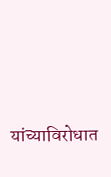यांच्याविरोधात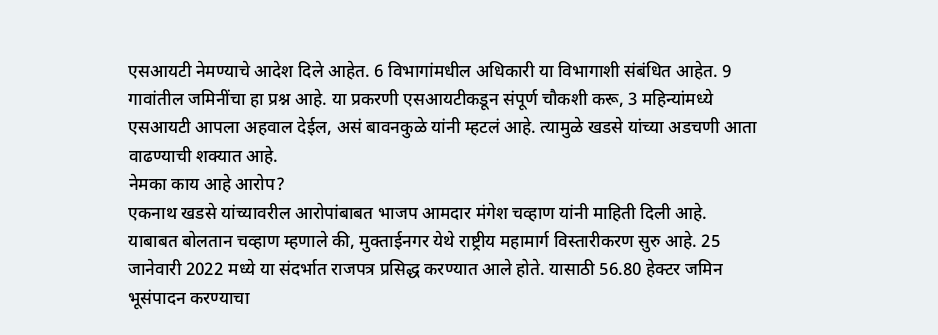एसआयटी नेमण्याचे आदेश दिले आहेत. 6 विभागांमधील अधिकारी या विभागाशी संबंधित आहेत. 9 गावांतील जमिनींचा हा प्रश्न आहे. या प्रकरणी एसआयटीकडून संपूर्ण चौकशी करू, 3 महिन्यांमध्ये एसआयटी आपला अहवाल देईल, असं बावनकुळे यांनी म्हटलं आहे. त्यामुळे खडसे यांच्या अडचणी आता वाढण्याची शक्यात आहे.
नेमका काय आहे आरोप?
एकनाथ खडसे यांच्यावरील आरोपांबाबत भाजप आमदार मंगेश चव्हाण यांनी माहिती दिली आहे. याबाबत बोलतान चव्हाण म्हणाले की, मुक्ताईनगर येथे राष्ट्रीय महामार्ग विस्तारीकरण सुरु आहे. 25 जानेवारी 2022 मध्ये या संदर्भात राजपत्र प्रसिद्ध करण्यात आले होते. यासाठी 56.80 हेक्टर जमिन भूसंपादन करण्याचा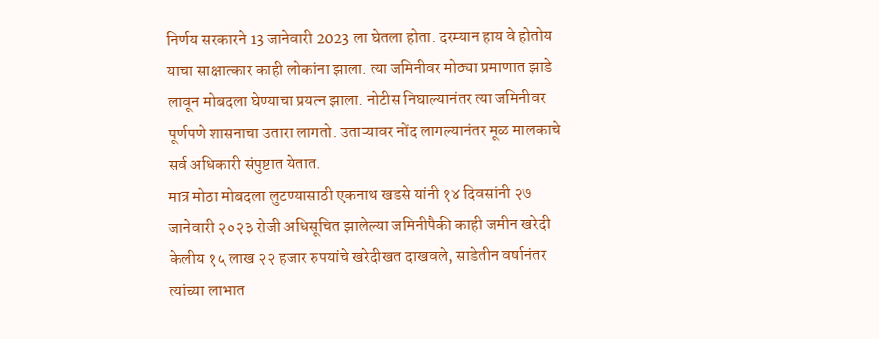निर्णय सरकारने 13 जानेवारी 2023 ला घेतला होता. दरम्यान हाय वे होतोय याचा साक्षात्कार काही लोकांना झाला. त्या जमिनीवर मोठ्या प्रमाणात झाडे लावून मोबदला घेण्याचा प्रयत्न झाला. नोटीस निघाल्यानंतर त्या जमिनीवर पूर्णपणे शासनाचा उतारा लागतो. उताऱ्यावर नोंद लागल्यानंतर मूळ मालकाचे सर्व अधिकारी संपुष्टात येतात.
मात्र मोठा मोबदला लुटण्यासाठी एकनाथ खडसे यांनी १४ दिवसांनी २७ जानेवारी २०२३ रोजी अधिसूचित झालेल्या जमिनीपैकी काही जमीन खरेदी केलीय १५ लाख २२ हजार रुपयांचे खरेदीखत दाखवले, साडेतीन वर्षानंतर त्यांच्या लाभात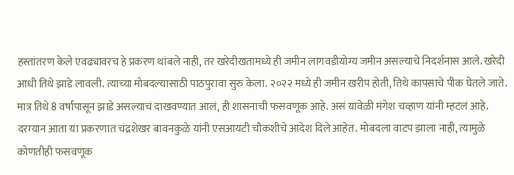हस्तांतरण केले एवढ्यावरच हे प्रकरण थांबले नाही, तर खरेदीखतामध्ये ही जमीन लागवडीयोग्य जमीन असल्याचे निदर्शनास आले. खरेदी आधी तिथे झाडे लावली. त्याच्या मोबदल्यासाठी पाठपुरावा सुरु केला. २०२२ मध्ये ही जमीन खरीप होती, तिथे कापसाचे पीक घेतले जाते. मात्र तिथे 8 वर्षांपासून झाडे असल्याचं दाखवण्यात आलं, ही शासनाची फसवणूक आहे. असं यावेळी मंगेश चव्हाण यांनी म्हटलं आहे.
दरम्यान आता या प्रकरणात चंद्रशेखर बावनकुळे यांनी एसआयटी चौकशीचे आदेश दिले आहेत. मोबदला वाटप झाला नाही, त्यामुळे कोणतीही फसवणूक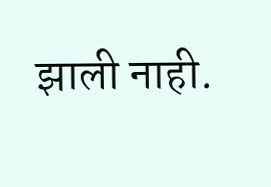झाली नाही.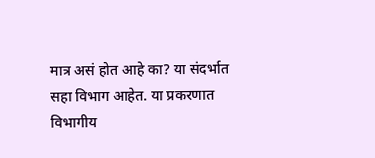मात्र असं होत आहे का? या संदर्भात सहा विभाग आहेत. या प्रकरणात विभागीय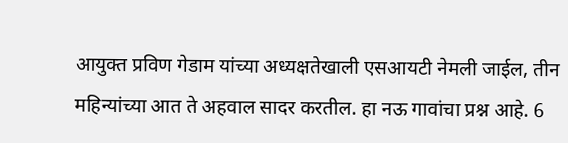आयुक्त प्रविण गेडाम यांच्या अध्यक्षतेखाली एसआयटी नेमली जाईल, तीन महिन्यांच्या आत ते अहवाल सादर करतील. हा नऊ गावांचा प्रश्न आहे. 6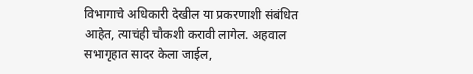विभागाचे अधिकारी देखील या प्रकरणाशी संबंधित आहेत, त्याचंही चौकशी करावी लागेल. अहवाल सभागृहात सादर केला जाईल,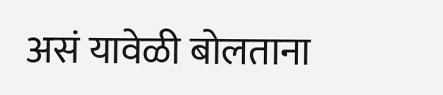असं यावेळी बोलताना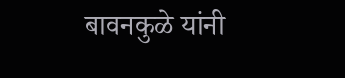बावनकुळे यांनी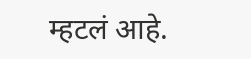म्हटलं आहे.